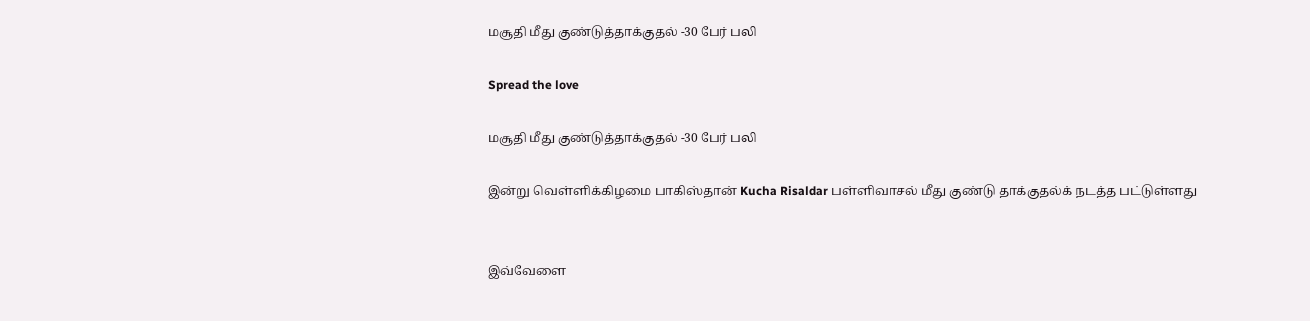மசூதி மீது குண்டுத்தாக்குதல் -30 பேர் பலி

Spread the love

மசூதி மீது குண்டுத்தாக்குதல் -30 பேர் பலி

இன்று வெள்ளிக்கிழமை பாகிஸ்தான் Kucha Risaldar பள்ளிவாசல் மீது குண்டு தாக்குதல்க் நடத்த பட்டுள்ளது


இவ்வேளை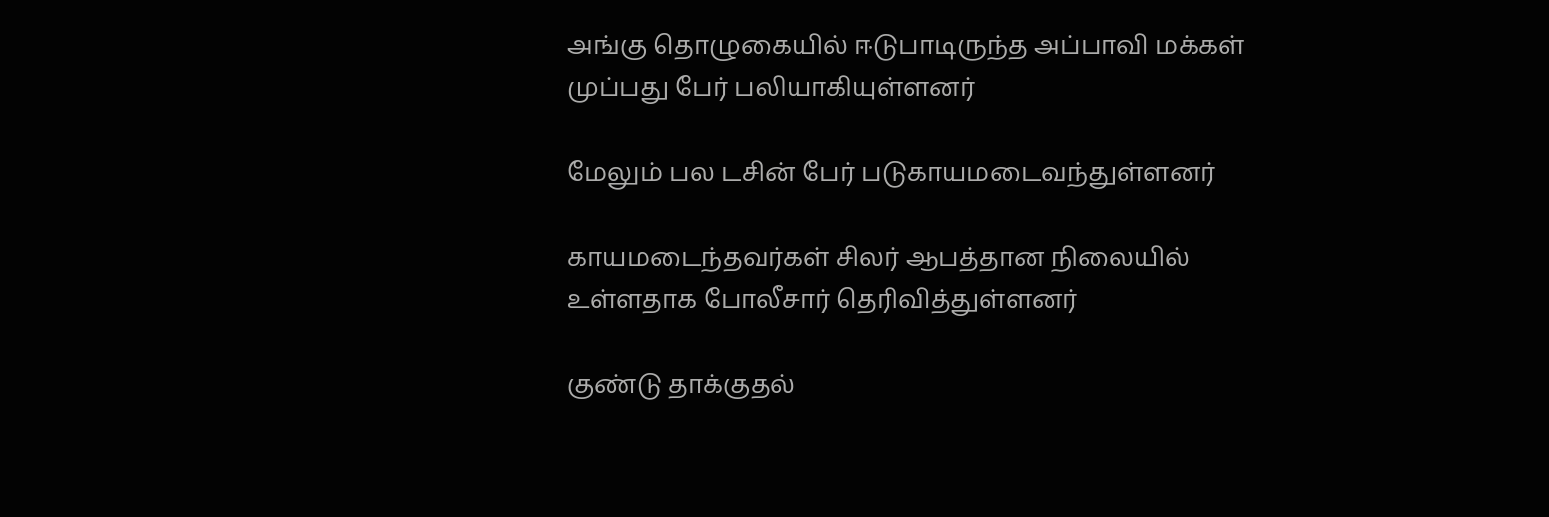அங்கு தொழுகையில் ஈடுபாடிருந்த அப்பாவி மக்கள் முப்பது பேர் பலியாகியுள்ளனர்

மேலும் பல டசின் பேர் படுகாயமடைவந்துள்ளனர்

காயமடைந்தவர்கள் சிலர் ஆபத்தான நிலையில் உள்ளதாக போலீசார் தெரிவித்துள்ளனர்

குண்டு தாக்குதல்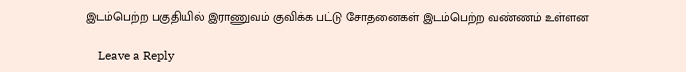இடம்பெற்ற பகுதியில் இராணுவம் குவிக்க பட்டு சோதனைகள் இடம்பெற்ற வண்ணம் உள்ளன

    Leave a Reply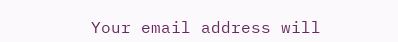Your email address will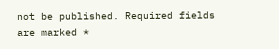not be published. Required fields are marked *